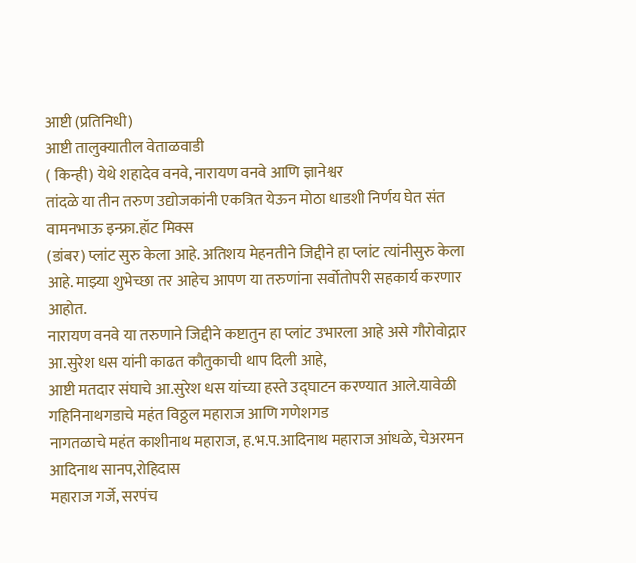आष्टी (प्रतिनिधी)
आष्टी तालुक्यातील वेताळवाडी
( किन्ही) येथे शहादेव वनवे, नारायण वनवे आणि ज्ञानेश्वर
तांदळे या तीन तरुण उद्योजकांनी एकत्रित येऊन मोठा धाडशी निर्णय घेत संत वामनभाऊ इन्फ्रा.हॉट मिक्स
(डांबर) प्लांट सुरु केला आहे. अतिशय मेहनतीने जिद्दीने हा प्लांट त्यांनीसुरु केला आहे. माझ्या शुभेच्छा तर आहेच आपण या तरुणांना सर्वोतोपरी सहकार्य करणार आहोत.
नारायण वनवे या तरुणाने जिद्दीने कष्टातुन हा प्लांट उभारला आहे असे गौरोवोद्गार आ.सुरेश धस यांनी काढत कौतुकाची थाप दिली आहे,
आष्टी मतदार संघाचे आ.सुरेश धस यांच्या हस्ते उद्घाटन करण्यात आले.यावेळी गहिनिनाथगडाचे महंत विठ्ठल महाराज आणि गणेशगड
नागतळाचे महंत काशीनाथ महाराज, ह.भ.प.आदिनाथ महाराज आंधळे, चेअरमन आदिनाथ सानप,रोहिदास
महाराज गर्जे, सरपंच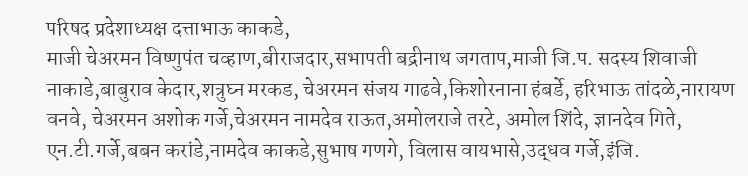परिषद प्रदेशाध्यक्ष दत्ताभाऊ काकडे,
माजी चेअरमन विष्णुपंत चव्हाण,बीराजदार,सभापती बद्रीनाथ जगताप,माजी जि.प. सदस्य शिवाजी नाकाडे,बाबुराव केदार,शत्रुघ्न मरकड, चेअरमन संजय गाढवे,किशोरनाना हंबर्डे, हरिभाऊ तांदळे,नारायण वनवे, चेअरमन अशोक गर्जे,चेअरमन नामदेव राऊत,अमोलराजे तरटे, अमोल शिंदे, ज्ञानदेव गिते, एन.टी.गर्जे,बबन करांडे,नामदेव काकडे,सुभाष गणगे, विलास वायभासे,उद्धव गर्जे,इंजि.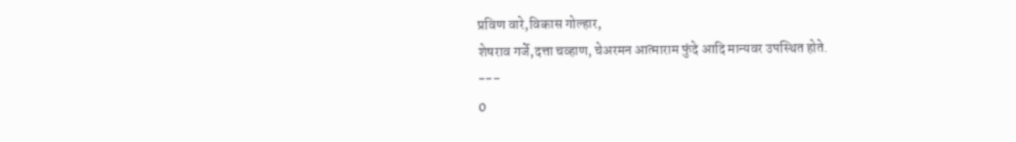प्रविण वारे,विकास गोल्हार,
शेषराव गर्जे,दत्ता चव्हाण, चेअरमन आत्माराम फुंदे आदि मान्यवर उपस्थित होते.
---
0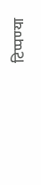टिप्पण्या